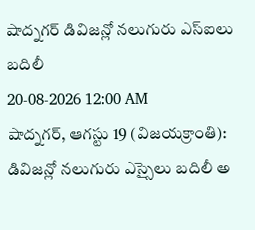షాద్నగర్ డివిజన్లో నలుగురు ఎస్ఐలు బదిలీ
20-08-2026 12:00 AM
షాద్నగర్, ఆగస్టు 19 (విజయక్రాంతి): డివిజన్లో నలుగురు ఎస్సైలు బదిలీ అ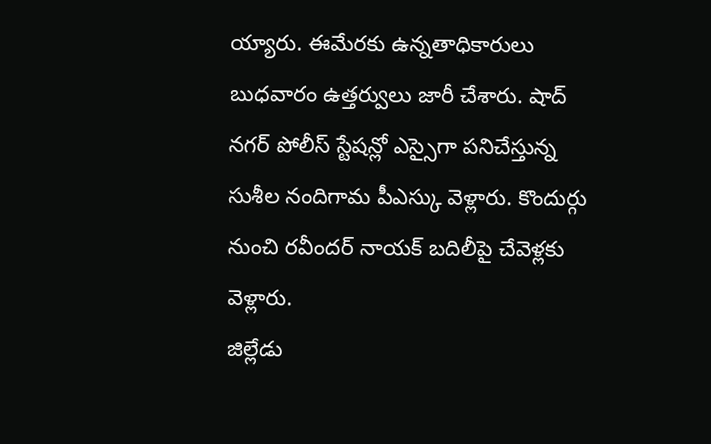య్యారు. ఈమేరకు ఉన్నతాధికారులు బుధవారం ఉత్తర్వులు జారీ చేశారు. షాద్ నగర్ పోలీస్ స్టేషన్లో ఎస్సైగా పనిచేస్తున్న సుశీల నందిగామ పీఎస్కు వెళ్లారు. కొందుర్గు నుంచి రవీందర్ నాయక్ బదిలీపై చేవెళ్లకు వెళ్లారు.
జిల్లేడు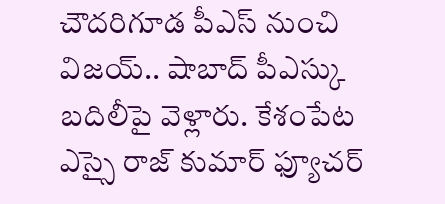చౌదరిగూడ పీఎస్ నుంచి విజయ్.. షాబాద్ పీఎస్కు బదిలీపై వెళ్లారు. కేశంపేట ఎస్సై రాజ్ కుమార్ ఫ్యూచర్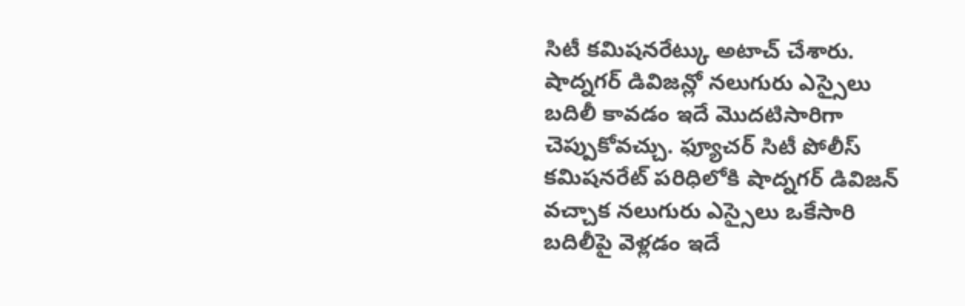సిటీ కమిషనరేట్కు అటాచ్ చేశారు. షాద్నగర్ డివిజన్లో నలుగురు ఎస్సైలు బదిలీ కావడం ఇదే మొదటిసారిగా చెప్పుకోవచ్చు. ఫ్యూచర్ సిటీ పోలీస్ కమిషనరేట్ పరిధిలోకి షాద్నగర్ డివిజన్ వచ్చాక నలుగురు ఎస్సైలు ఒకేసారి బదిలీపై వెళ్లడం ఇదే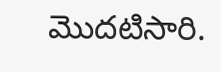మొదటిసారి.